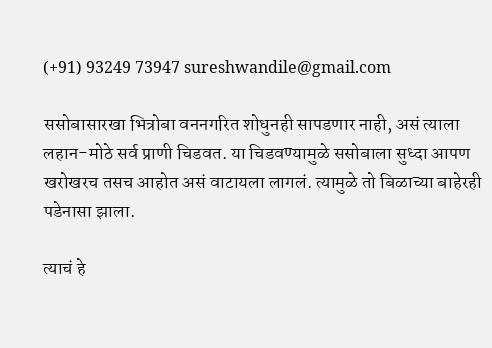(+91) 93249 73947 sureshwandile@gmail.com

ससोबासारखा भित्रोबा वननगरित शोधुनही सापडणार नाही, असं त्याला लहान-मोठे सर्व प्राणी चिडवत. या चिडवण्यामुळे ससोबाला सुध्दा आपण खरोखरच तसच आहोत असं वाटायला लागलं. त्यामुळे तो बिळाच्या बाहेरही पडेनासा झाला.

त्याचं हे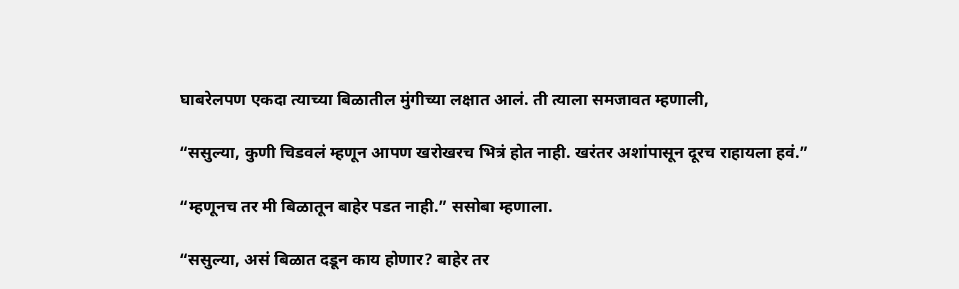घाबरेलपण एकदा त्याच्या बिळातील मुंगीच्या लक्षात आलं. ती त्याला समजावत म्हणाली,

“ससुल्या, कुणी चिडवलं म्हणून आपण खरोखरच भित्रं होत नाही. खरंतर अशांपासून दूरच राहायला हवं.”

“म्हणूनच तर मी बिळातून बाहेर पडत नाही.” ससोबा म्हणाला.

“ससुल्या, असं बिळात दडून काय होणार? बाहेर तर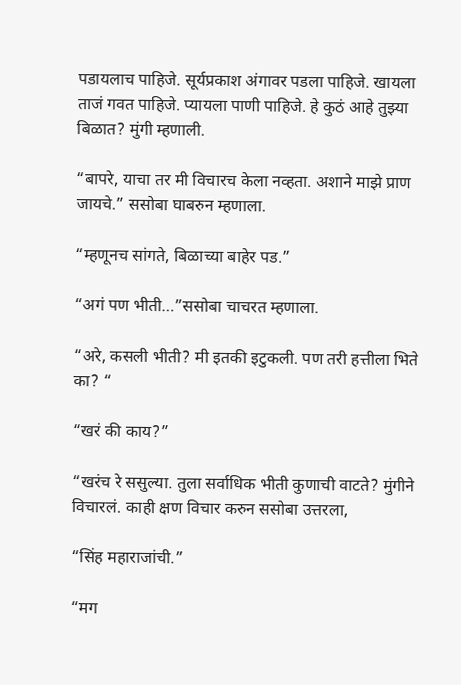पडायलाच पाहिजे. सूर्यप्रकाश अंगावर पडला पाहिजे. खायला ताजं गवत पाहिजे. प्यायला पाणी पाहिजे. हे कुठं आहे तुझ्या बिळात? मुंगी म्हणाली.

“बापरे, याचा तर मी विचारच केला नव्हता. अशाने माझे प्राण जायचे.” ससोबा घाबरुन म्हणाला.

“म्हणूनच सांगते, बिळाच्या बाहेर पड.”

“अगं पण भीती…”ससोबा चाचरत म्हणाला.

“अरे, कसली भीती? मी इतकी इटुकली. पण तरी हत्तीला भिते का? “

“खरं की काय?”

“खरंच रे ससुल्या. तुला सर्वाधिक भीती कुणाची वाटते? मुंगीने विचारलं. काही क्षण विचार करुन ससोबा उत्तरला,

“सिंह महाराजांची.”

“मग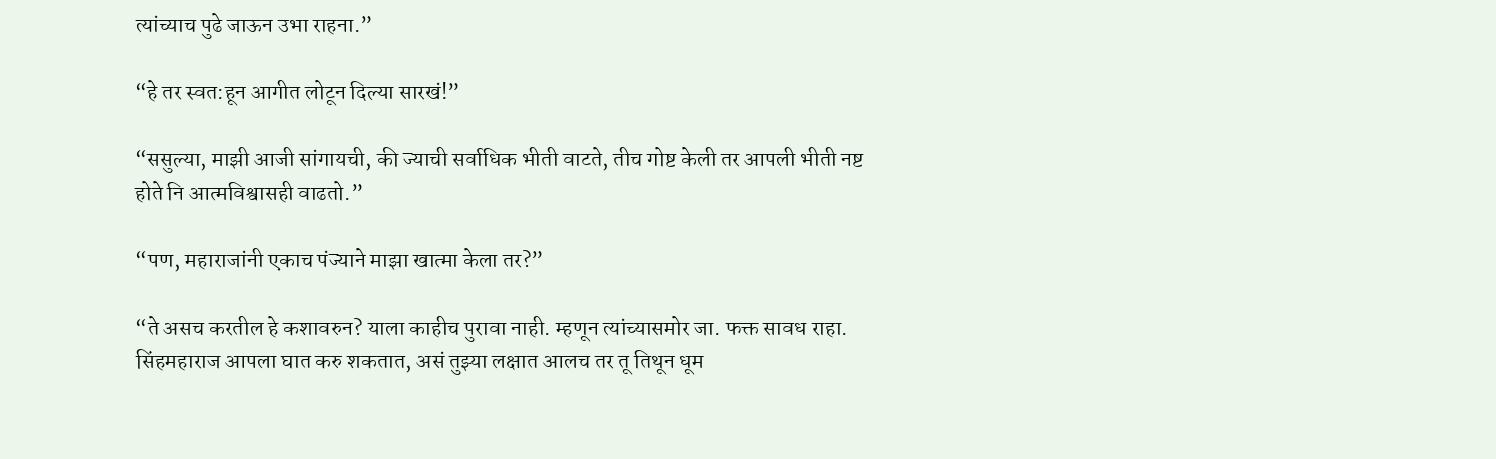त्यांच्याच पुढे जाऊन उभा राहना.”

“हे तर स्वत:हून आगीत लोटून दिल्या सारखं!”

“ससुल्या, माझी आजी सांगायची, की ज्याची सर्वाधिक भीती वाटते, तीच गोष्ट केली तर आपली भीती नष्ट होते नि आत्मविश्वासही वाढतो.”

“पण, महाराजांनी एकाच पंज्याने माझा खात्मा केला तर?”

“ते असच करतील हे कशावरुन? याला काहीच पुरावा नाही. म्हणून त्यांच्यासमोर जा. फक्त सावध राहा. सिंहमहाराज आपला घात करु शकतात, असं तुझ्या लक्षात आलच तर तू तिथून धूम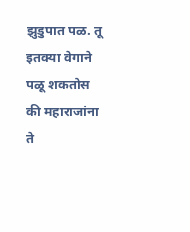झुडुपात पळ. तू इतक्या वेगाने पळू शकतोस की महाराजांना ते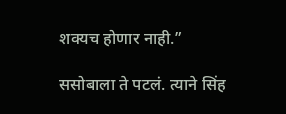शक्यच होणार नाही.”

ससोबाला ते पटलं. त्याने सिंह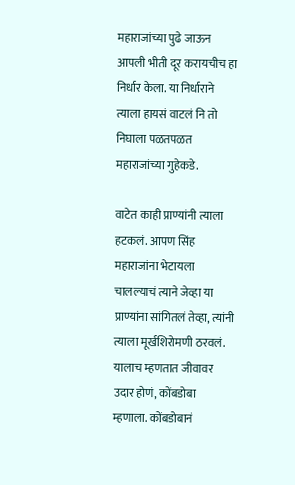महाराजांच्या पुढे जाऊन आपली भीती दूर करायचीच हा निर्धार केला. या निर्धाराने त्याला हायसं वाटलं नि तो निघाला पळतपळत महाराजांच्या गुहेकडे.

वाटेत काही प्राण्यांनी त्याला हटकलं. आपण सिंह महाराजांना भेटायला चालल्याचं त्याने जेव्हा या प्राण्यांना सांगितलं तेव्हा, त्यांनी त्याला मूर्खशिरोमणी ठरवलं. यालाच म्हणतात जीवावर उदार होणं, कोंबडोबा म्हणाला. कोंबडोबानं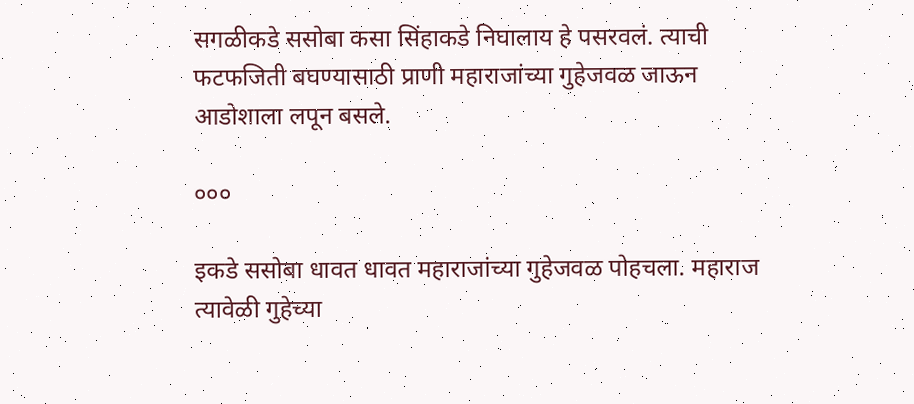सगळीकडे ससोबा कसा सिंहाकडे निघालाय हे पसरवलं. त्याची फटफजिती बघण्यासाठी प्राणी महाराजांच्या गुहेजवळ जाऊन आडोशाला लपून बसले.

०००

इकडे ससोबा धावत धावत महाराजांच्या गुहेजवळ पोहचला. महाराज त्यावेळी गुहेच्या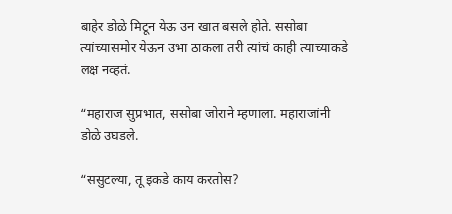बाहेर डोळे मिटून येऊ उन खात बसले होते. ससोबा त्यांच्यासमोर येऊन उभा ठाकला तरी त्यांचं काही त्याच्याकडे लक्ष नव्हतं.

“महाराज सुप्रभात, ससोबा जोराने म्हणाला. महाराजांनी डोळे उघडले.

“ससुटल्या, तू इकडे काय करतोस?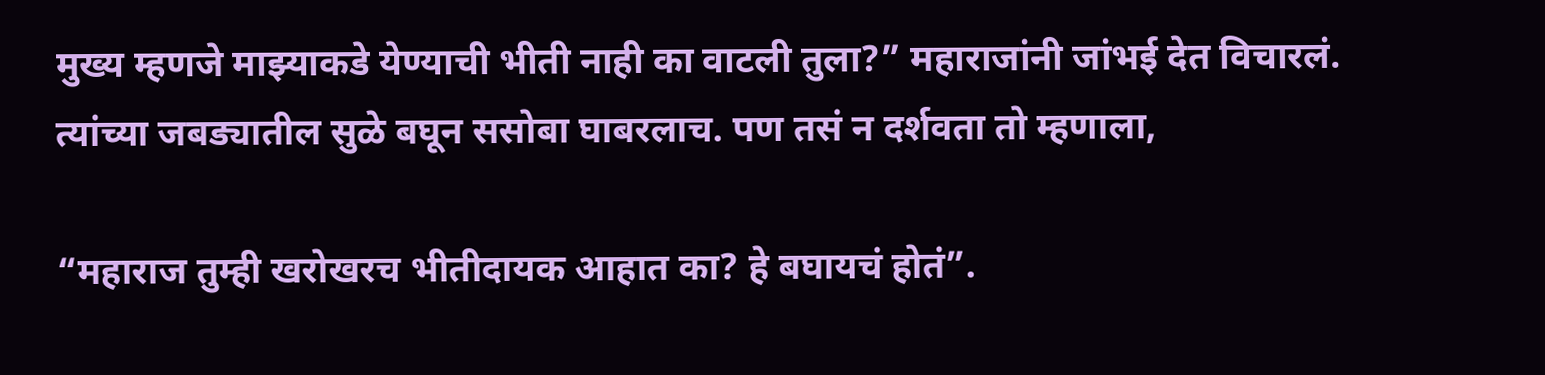मुख्य म्हणजे माझ्याकडे येण्याची भीती नाही का वाटली तुला?” महाराजांनी जांभई देत विचारलं. त्यांच्या जबड्यातील सुळे बघून ससोबा घाबरलाच. पण तसं न दर्शवता तो म्हणाला,

“महाराज तुम्ही खरोखरच भीतीदायक आहात का? हे बघायचं होतं”.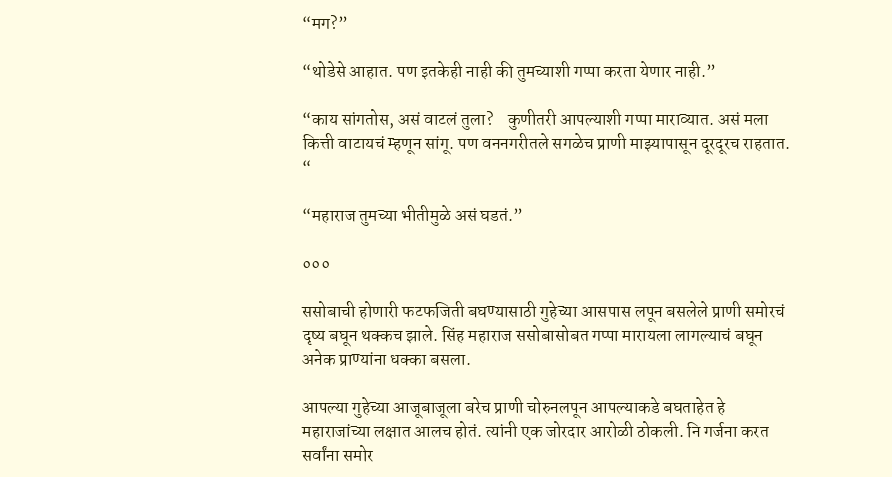“मग?”

“थोडेसे आहात. पण इतकेही नाही की तुमच्याशी गप्पा करता येणार नाही.”

“काय सांगतोस, असं वाटलं तुला?    कुणीतरी आपल्याशी गप्पा माराव्यात. असं मला कित्ती वाटायचं म्हणून सांगू. पण वननगरीतले सगळेच प्राणी माझ्यापासून दूरदूरच राहतात. “

“महाराज तुमच्या भीतीमुळे असं घडतं.”

०००

ससोबाची होणारी फटफजिती बघण्यासाठी गुहेच्या आसपास लपून बसलेले प्राणी समोरचं दृष्य बघून थक्कच झाले. सिंह महाराज ससोबासोबत गप्पा मारायला लागल्याचं बघून अनेक प्राण्यांना धक्का बसला.

आपल्या गुहेच्या आजूबाजूला बरेच प्राणी चोरुनलपून आपल्याकडे बघताहेत हे महाराजांच्या लक्षात आलच होतं. त्यांनी एक जोरदार आरोळी ठोकली. नि गर्जना करत सर्वांना समोर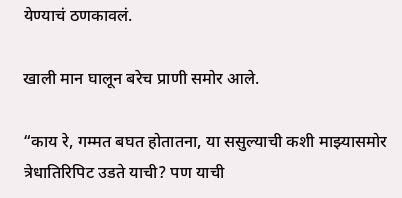येण्याचं ठणकावलं.

खाली मान घालून बरेच प्राणी समोर आले.

“काय रे, गम्मत बघत होतातना, या ससुल्याची कशी माझ्यासमोर त्रेधातिरिपिट उडते याची? पण याची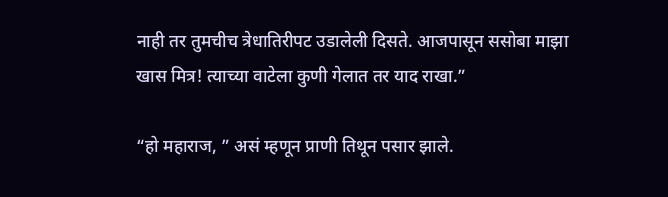नाही तर तुमचीच त्रेधातिरीपट उडालेली दिसते. आजपासून ससोबा माझा खास मित्र! त्याच्या वाटेला कुणी गेलात तर याद राखा.”

“हो महाराज, ” असं म्हणून प्राणी तिथून पसार झाले.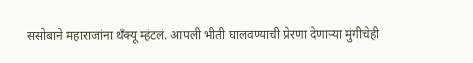ससोबाने महाराजांना थँक्यू म्हंटलं. आपली भीती घालवण्याची प्रेरणा देणाऱ्या मुंगीचेही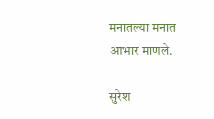मनातल्या मनात आभार माणले.

सुरेश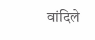वांदिले